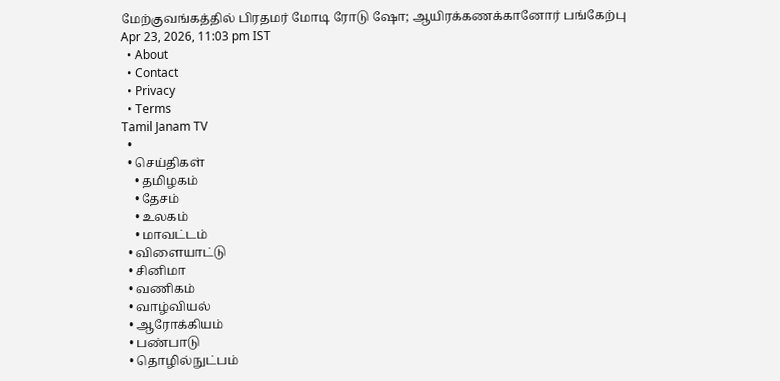மேற்குவங்கத்தில் பிரதமர் மோடி ரோடு ஷோ; ஆயிரக்கணக்கானோர் பங்கேற்பு
Apr 23, 2026, 11:03 pm IST
  • About
  • Contact
  • Privacy
  • Terms
Tamil Janam TV
  •
  • செய்திகள்
    • தமிழகம்
    • தேசம்
    • உலகம்
    • மாவட்டம்
  • விளையாட்டு
  • சினிமா
  • வணிகம்
  • வாழ்வியல்
  • ஆரோக்கியம்
  • பண்பாடு
  • தொழில்நுட்பம்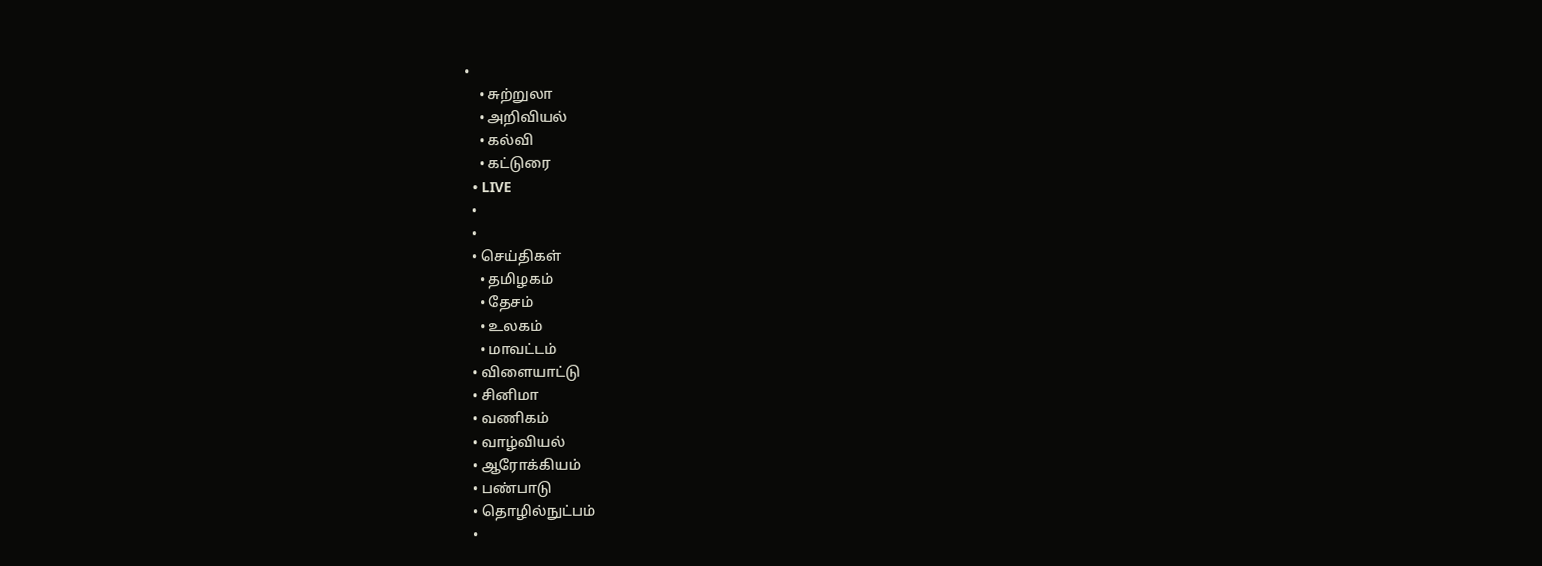•
    • சுற்றுலா
    • அறிவியல்
    • கல்வி
    • கட்டுரை
  • LIVE
  •
  •
  • செய்திகள்
    • தமிழகம்
    • தேசம்
    • உலகம்
    • மாவட்டம்
  • விளையாட்டு
  • சினிமா
  • வணிகம்
  • வாழ்வியல்
  • ஆரோக்கியம்
  • பண்பாடு
  • தொழில்நுட்பம்
  •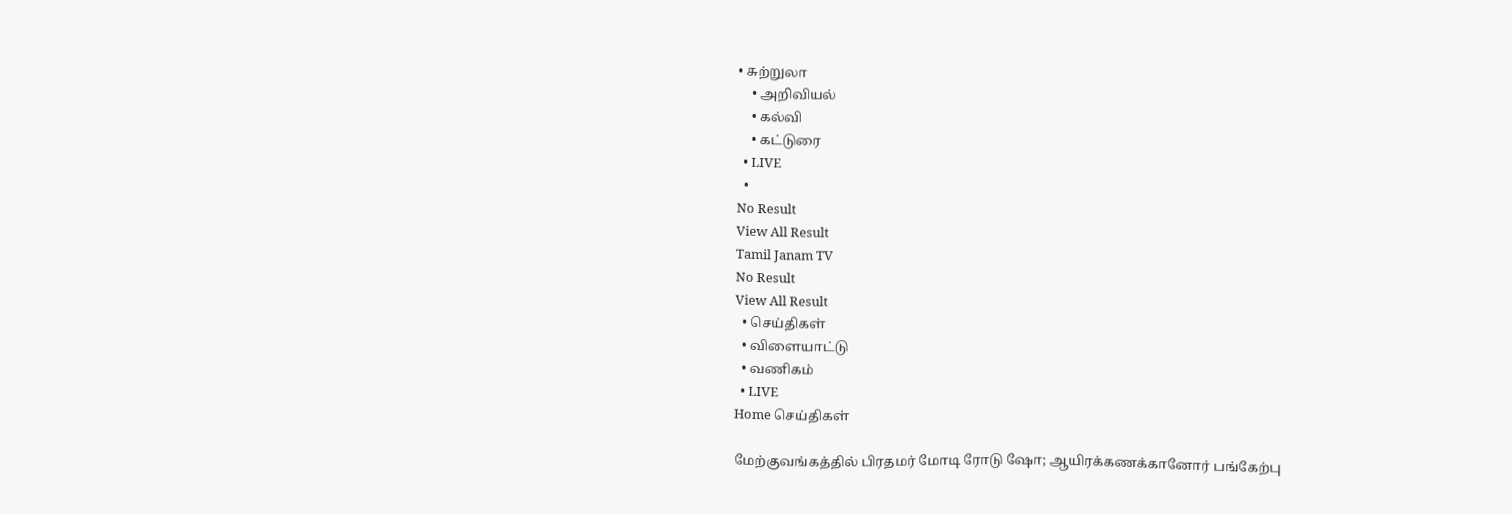• சுற்றுலா
    • அறிவியல்
    • கல்வி
    • கட்டுரை
  • LIVE
  •
No Result
View All Result
Tamil Janam TV
No Result
View All Result
  • செய்திகள்
  • விளையாட்டு
  • வணிகம்
  • LIVE
Home செய்திகள்

மேற்குவங்கத்தில் பிரதமர் மோடி ரோடு ஷோ; ஆயிரக்கணக்கானோர் பங்கேற்பு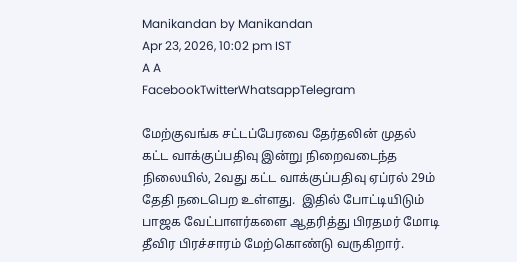Manikandan by Manikandan
Apr 23, 2026, 10:02 pm IST
A A
FacebookTwitterWhatsappTelegram

மேற்குவங்க சட்டப்பேரவை தேர்தலின் முதல் கட்ட வாக்குப்பதிவு இன்று நிறைவடைந்த நிலையில், 2வது கட்ட வாக்குப்பதிவு ஏப்ரல் 29ம் தேதி நடைபெற உள்ளது.  இதில் போட்டியிடும் பாஜக வேட்பாளர்களை ஆதரித்து பிரதமர் மோடி தீவிர பிரச்சாரம் மேற்கொண்டு வருகிறார்.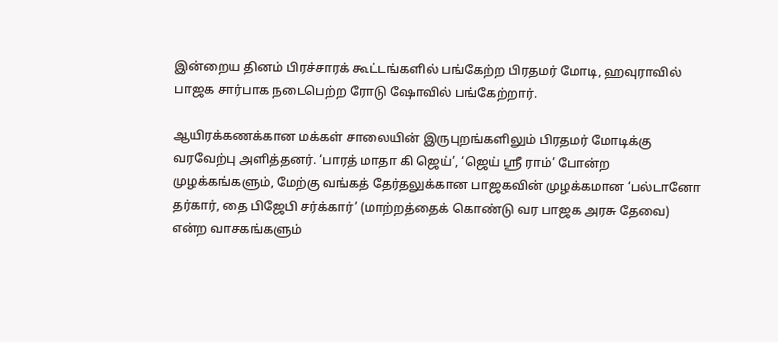இன்றைய தினம் பிரச்சாரக் கூட்டங்களில் பங்கேற்ற பிரதமர் மோடி, ஹவுராவில் பாஜக சார்பாக நடைபெற்ற ரோடு ஷோவில் பங்கேற்றார்.

ஆயிரக்கணக்கான மக்கள் சாலையின் இருபுறங்களிலும் பிரதமர் மோடிக்கு வரவேற்பு அளித்தனர். ‘பாரத் மாதா கி ஜெய்’, ‘ஜெய் ஸ்ரீ ராம்’ போன்ற முழக்கங்களும், மேற்கு வங்கத் தேர்தலுக்கான பாஜகவின் முழக்கமான ‘பல்டானோ தர்கார், தை பிஜேபி சர்க்கார்’ (மாற்றத்தைக் கொண்டு வர பாஜக அரசு தேவை) என்ற வாசகங்களும்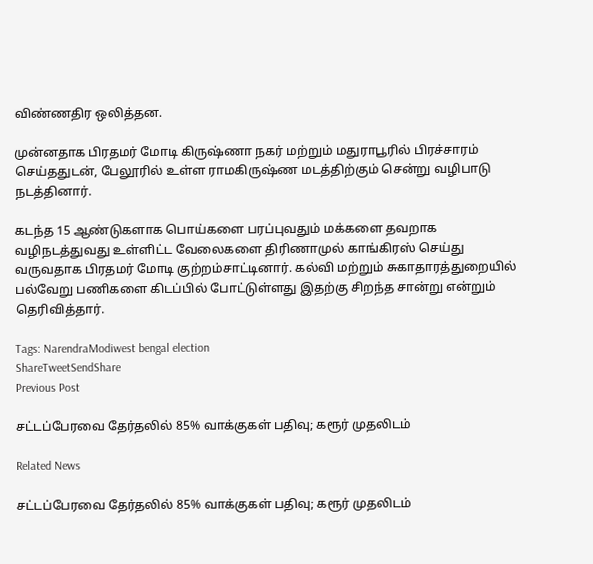விண்ணதிர ஒலித்தன.

முன்னதாக பிரதமர் மோடி கிருஷ்ணா நகர் மற்றும் மதுராபூரில் பிரச்சாரம் செய்ததுடன், பேலூரில் உள்ள ராமகிருஷ்ண மடத்திற்கும் சென்று வழிபாடு நடத்தினார்.

கடந்த 15 ஆண்டுகளாக பொய்களை பரப்புவதும் மக்களை தவறாக வழிநடத்துவது உள்ளிட்ட வேலைகளை திரிணாமுல் காங்கிரஸ் செய்து வருவதாக பிரதமர் மோடி குற்றம்சாட்டினார். கல்வி மற்றும் சுகாதாரத்துறையில் பல்வேறு பணிகளை கிடப்பில் போட்டுள்ளது இதற்கு சிறந்த சான்று என்றும் தெரிவித்தார்.

Tags: NarendraModiwest bengal election
ShareTweetSendShare
Previous Post

சட்டப்பேரவை தேர்தலில் 85% வாக்குகள் பதிவு; கரூர் முதலிடம்

Related News

சட்டப்பேரவை தேர்தலில் 85% வாக்குகள் பதிவு; கரூர் முதலிடம்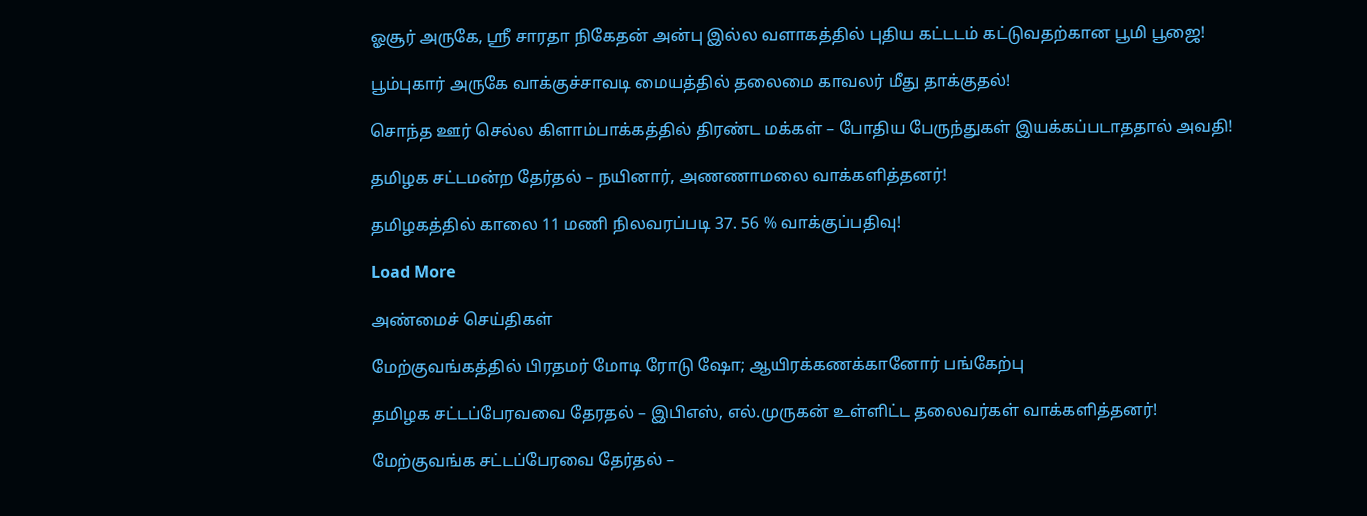ஓசூர் அருகே, ஸ்ரீ சாரதா நிகேதன் அன்பு இல்ல வளாகத்தில் புதிய கட்டடம் கட்டுவதற்கான பூமி பூஜை!

பூம்புகார் அருகே வாக்குச்சாவடி மையத்தில் தலைமை காவலர் மீது தாக்குதல்!

சொந்த ஊர் செல்ல கிளாம்பாக்கத்தில் திரண்ட மக்கள் – போதிய பேருந்துகள் இயக்கப்படாததால் அவதி!

தமிழக சட்டமன்ற தேர்தல் – நயினார், அணணாமலை வாக்களித்தனர்!

தமிழகத்தில் காலை 11 மணி நிலவரப்படி 37. 56 % வாக்குப்பதிவு!

Load More

அண்மைச் செய்திகள்

மேற்குவங்கத்தில் பிரதமர் மோடி ரோடு ஷோ; ஆயிரக்கணக்கானோர் பங்கேற்பு

தமிழக சட்டப்பேரவவை தேரதல் – இபிஎஸ், எல்.முருகன் உள்ளிட்ட தலைவர்கள் வாக்களித்தனர்!

மேற்குவங்க சட்டப்பேரவை தேர்தல் –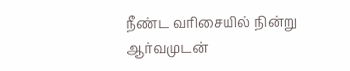நீண்ட வரிசையில் நின்று ஆர்வமுடன்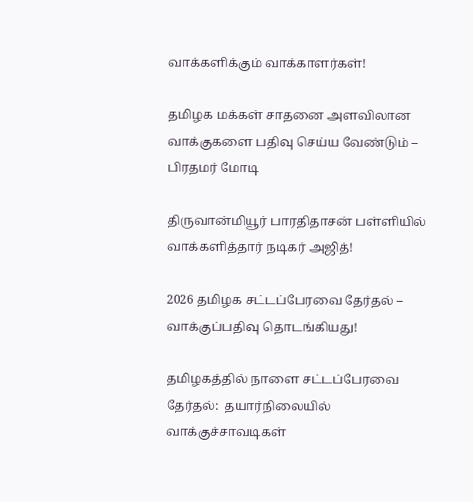வாக்களிக்கும் வாக்காளர்கள்!

தமிழக மக்கள் சாதனை அளவிலான வாக்குகளை பதிவு செய்ய வேண்டும் – பிரதமர் மோடி

திருவான்மியூர் பாரதிதாசன் பள்ளியில் வாக்களித்தார் நடிகர் அஜித்!

2026 தமிழக சட்டப்பேரவை தேர்தல் – வாக்குப்பதிவு தொடங்கியது!

தமிழகத்தில் நாளை சட்டப்பேரவை தேர்தல்:  தயார்நிலையில் வாக்குச்சாவடிகள்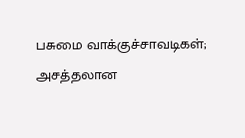பசுமை வாக்குச்சாவடிகள்; அசத்தலான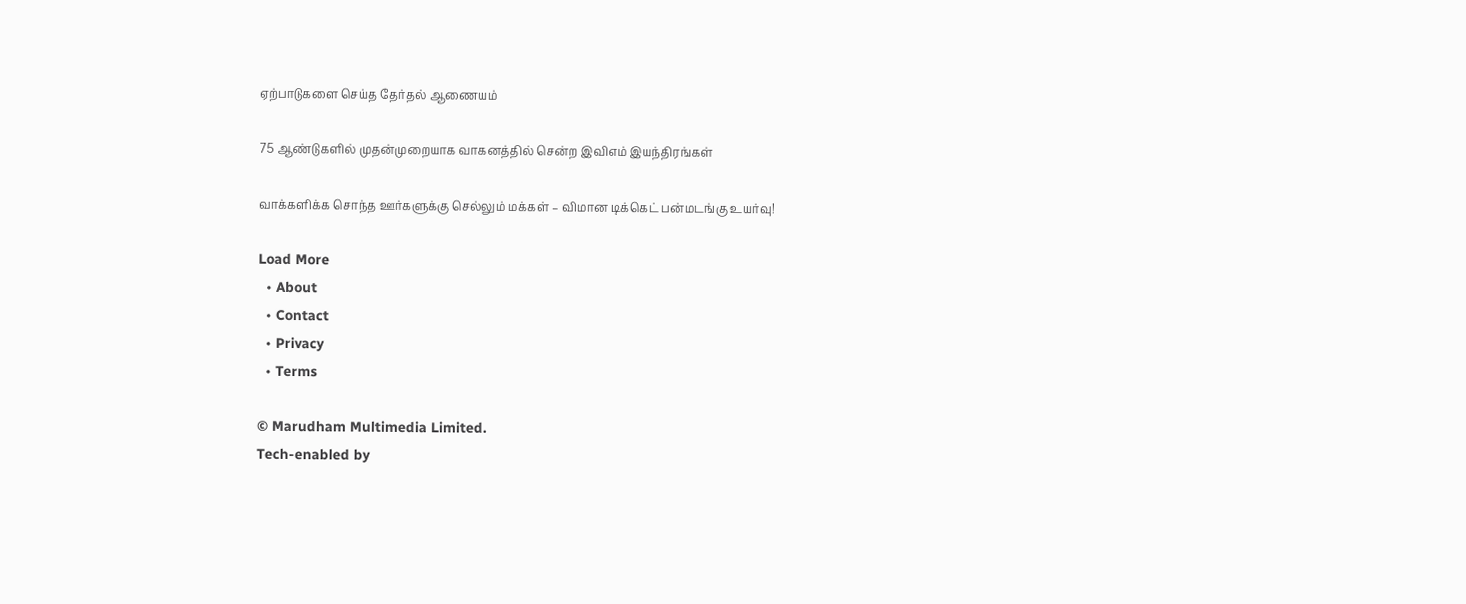ஏற்பாடுகளை செய்த தேர்தல் ஆணையம்

75 ஆண்டுகளில் முதன்முறையாக வாகனத்தில் சென்ற இவிஎம் இயந்திரங்கள்

வாக்களிக்க சொந்த ஊர்களுக்கு செல்லும் மக்கள் – விமான டிக்கெட் பன்மடங்கு உயர்வு!

Load More
  • About
  • Contact
  • Privacy
  • Terms

© Marudham Multimedia Limited.
Tech-enabled by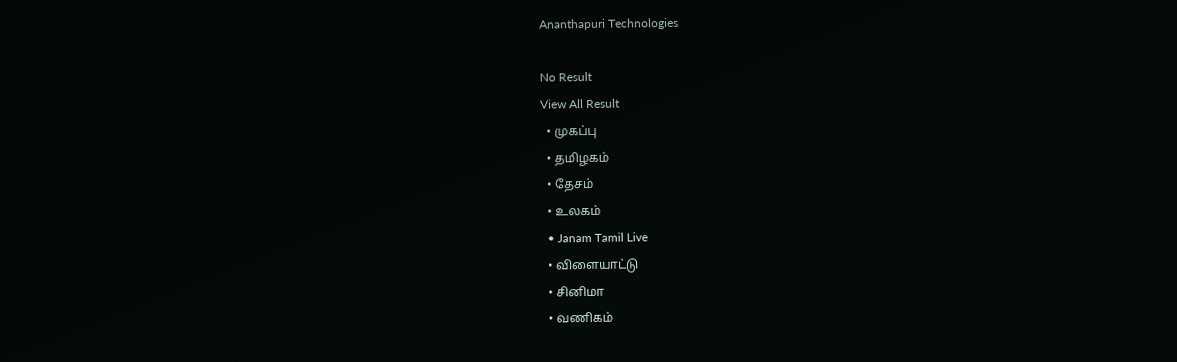Ananthapuri Technologies

No Result
View All Result
  • முகப்பு
  • தமிழகம்
  • தேசம்
  • உலகம்
  • Janam Tamil Live
  • விளையாட்டு
  • சினிமா
  • வணிகம்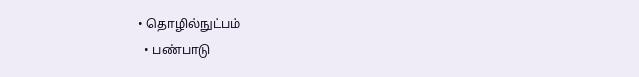• தொழில்நுட்பம்
  • பண்பாடு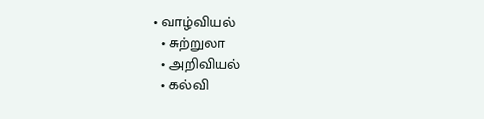• வாழ்வியல்
  • சுற்றுலா
  • அறிவியல்
  • கல்வி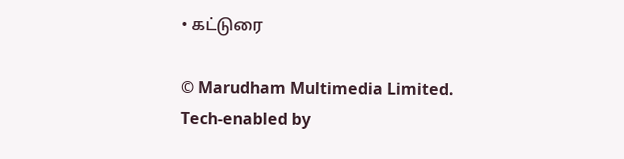• கட்டுரை

© Marudham Multimedia Limited.
Tech-enabled by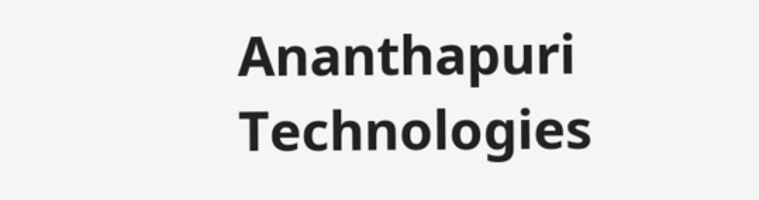Ananthapuri Technologies